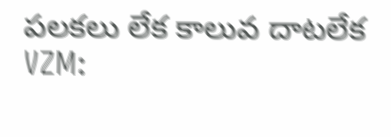పలకలు లేక కాలువ దాటలేక
VZM: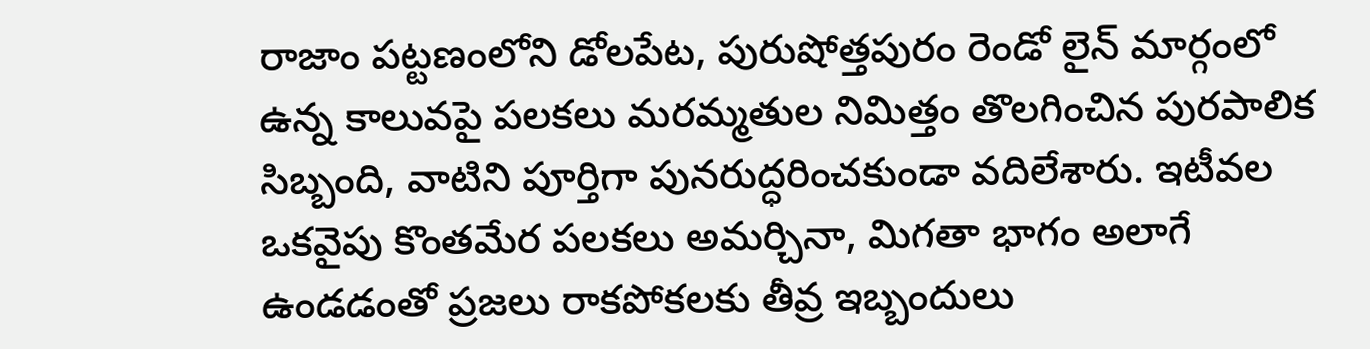రాజాం పట్టణంలోని డోలపేట, పురుషోత్తపురం రెండో లైన్ మార్గంలో ఉన్న కాలువపై పలకలు మరమ్మతుల నిమిత్తం తొలగించిన పురపాలిక సిబ్బంది, వాటిని పూర్తిగా పునరుద్ధరించకుండా వదిలేశారు. ఇటీవల ఒకవైపు కొంతమేర పలకలు అమర్చినా, మిగతా భాగం అలాగే ఉండడంతో ప్రజలు రాకపోకలకు తీవ్ర ఇబ్బందులు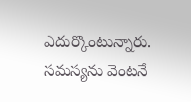ఎదుర్కొంటున్నారు. సమస్యను వెంటనే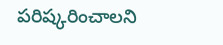పరిష్కరించాలని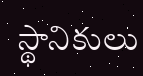స్థానికులు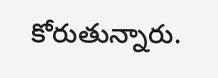కోరుతున్నారు.